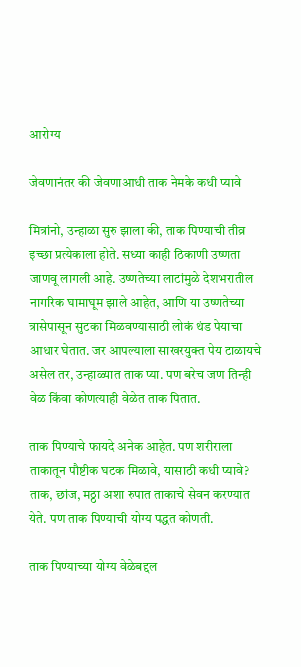आरोग्य

जेवणानंतर की जेवणाआधी ताक नेमके कधी प्यावे

मित्रांनो, उन्हाळा सुरु झाला की, ताक पिण्याची तीव्र इच्छा प्रत्येकाला होते. सध्या काही ठिकाणी उष्णता जाणवू लागली आहे. उष्णतेच्या लाटांमुळे देशभरातील नागरिक घामाघूम झाले आहेत, आणि या उष्णतेच्या त्रासेपासून सुटका मिळवण्यासाठी लोकं थंड पेयाचा आधार घेतात. जर आपल्याला साखरयुक्त पेय टाळायचे असेल तर, उन्हाळ्यात ताक प्या. पण बरेच जण तिन्ही वेळ किंवा कोणत्याही वेळेत ताक पितात.

ताक पिण्याचे फायदे अनेक आहेत. पण शरीराला ताकातून पौष्टीक घटक मिळावे, यासाठी कधी प्यावे? ताक, छांज, मठ्ठा अशा रुपात ताकाचे सेवन करण्यात येते. पण ताक पिण्याची योग्य पद्धत कोणती.

ताक पिण्याच्या योग्य वेळेबद्दल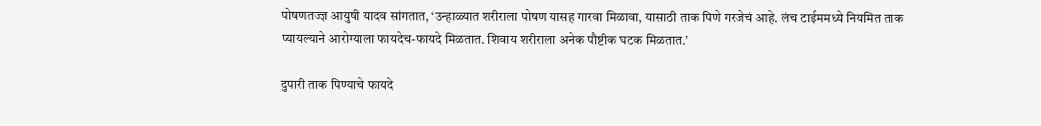पोषणतज्ज्ञ आयुषी यादव सांगतात, ‘उन्हाळ्यात शरीराला पोषण यासह गारवा मिळावा, यासाठी ताक पिणे गरजेचं आहे. लंच टाईममध्ये नियमित ताक प्यायल्याने आरोग्याला फायदेच-फायदे मिळतात. शिवाय शरीराला अनेक पौष्टीक घटक मिळतात.’

दुपारी ताक पिण्याचे फायदे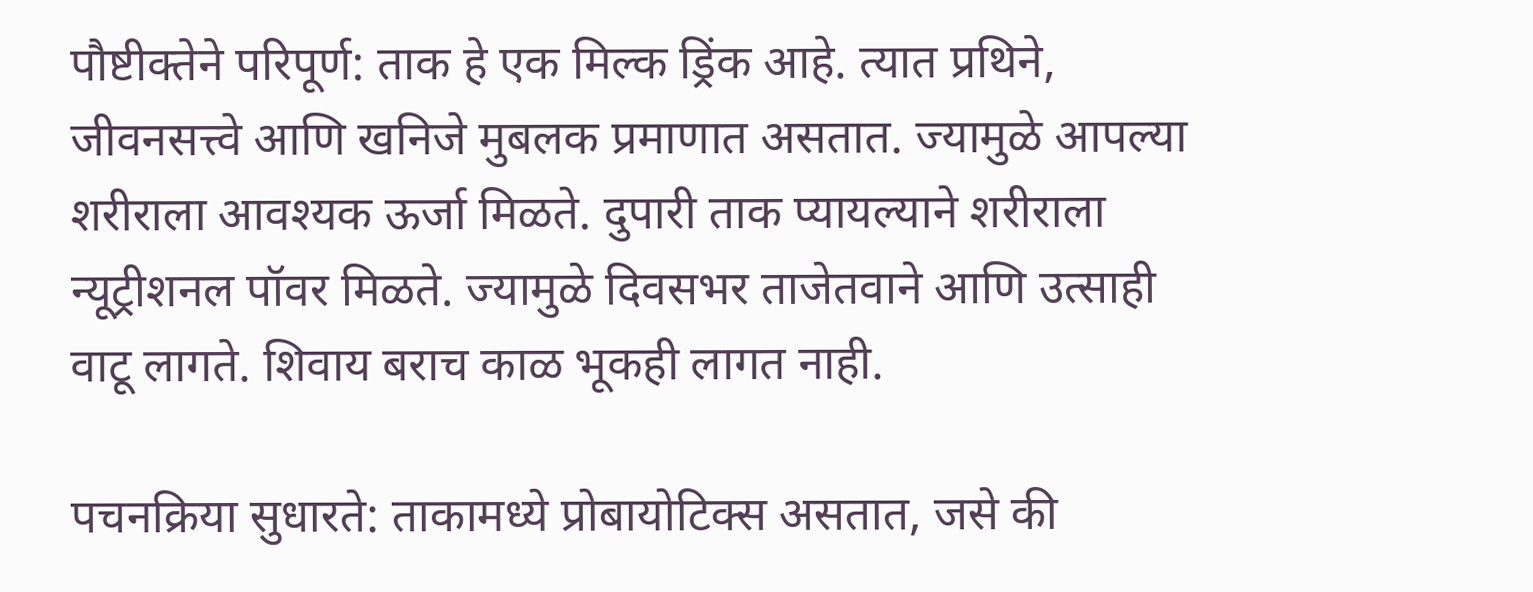पौष्टीक्तेने परिपूर्ण: ताक हे एक मिल्क ड्रिंक आहे. त्यात प्रथिने, जीवनसत्त्वे आणि खनिजे मुबलक प्रमाणात असतात. ज्यामुळे आपल्या शरीराला आवश्यक ऊर्जा मिळते. दुपारी ताक प्यायल्याने शरीराला न्यूट्रीशनल पॉवर मिळते. ज्यामुळे दिवसभर ताजेतवाने आणि उत्साही वाटू लागते. शिवाय बराच काळ भूकही लागत नाही.

पचनक्रिया सुधारते: ताकामध्ये प्रोबायोटिक्स असतात, जसे की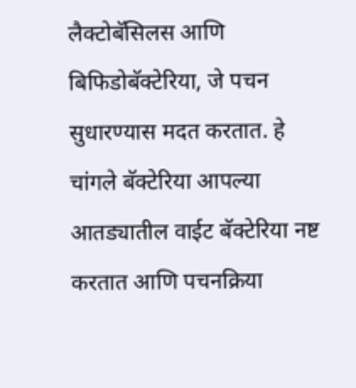लैक्टोबॅसिलस आणि बिफिडोबॅक्टेरिया, जे पचन सुधारण्यास मदत करतात. हे चांगले बॅक्टेरिया आपल्या आतड्यातील वाईट बॅक्टेरिया नष्ट करतात आणि पचनक्रिया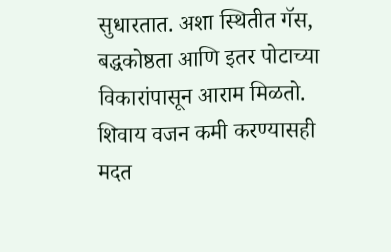सुधारतात. अशा स्थितीत गॅस, बद्धकोष्ठता आणि इतर पोटाच्या विकारांपासून आराम मिळतो. शिवाय वजन कमी करण्यासही मदत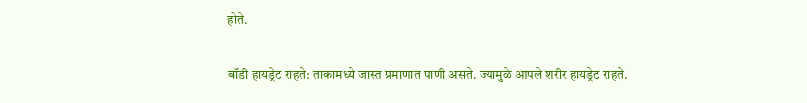होते.

बॉडी हायड्रेट राहते: ताकामध्ये जास्त प्रमाणात पाणी असते. ज्यामुळे आपले शरीर हायड्रेट राहते.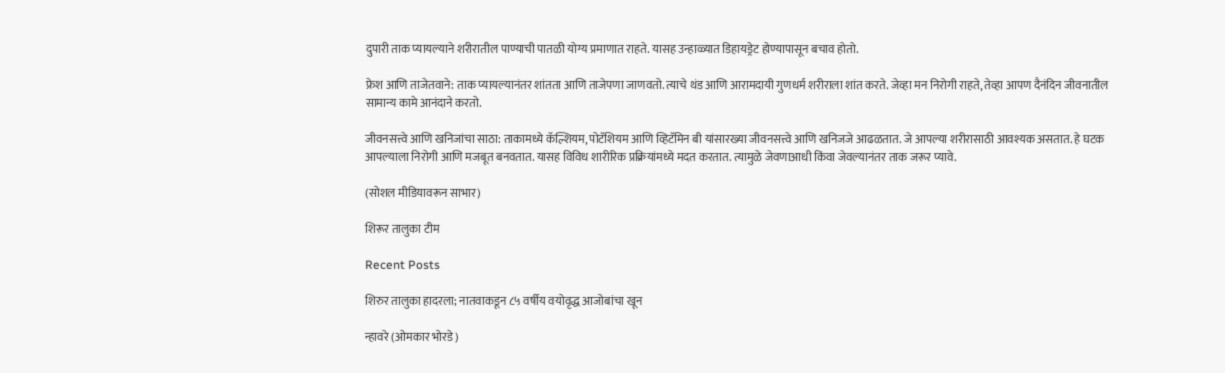दुपारी ताक प्यायल्याने शरीरातील पाण्याची पातळी योग्य प्रमाणात राहते. यासह उन्हाळ्यात डिहायड्रेट होण्यापासून बचाव होतो.

फ्रेश आणि ताजेतवाने: ताक प्यायल्यानंतर शांतता आणि ताजेपणा जाणवतो. त्याचे थंड आणि आरामदायी गुणधर्म शरीराला शांत करते. जेव्हा मन निरोगी राहते, तेव्हा आपण दैनंदिन जीवनातील सामान्य कामे आनंदाने करतो.

जीवनसत्त्वे आणि खनिजांचा साठा: ताकामध्ये कॅल्शियम, पोटॅशियम आणि व्हिटॅमिन बी यांसारख्या जीवनसत्त्वे आणि खनिजजे आढळतात. जे आपल्या शरीरासाठी आवश्यक असतात. हे घटक आपल्याला निरोगी आणि मजबूत बनवतात. यासह विविध शारीरिक प्रक्रियांमध्ये मदत करतात. त्यामुळे जेवणाआधी किंवा जेवल्यानंतर ताक जरूर प्यावे.

(सोशल मीडियावरून साभार)

शिरूर तालुका टीम

Recent Posts

शिरुर तालुका हादरला; नातवाकडून ८५ वर्षीय वयोवृद्ध आजोबांचा खून

न्हावरे (ओमकार भोरडे)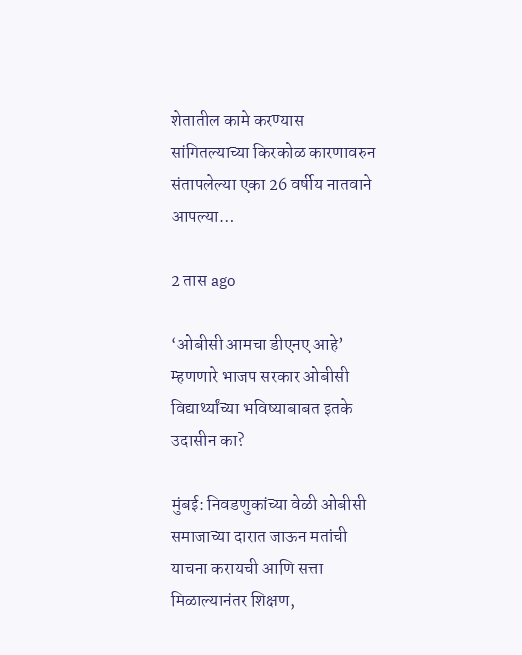शेतातील कामे करण्यास सांगितल्याच्या किरकोळ कारणावरुन संतापलेल्या एका 26 वर्षीय नातवाने आपल्या…

2 तास ago

‘ओबीसी आमचा डीएनए आहे’ म्हणणारे भाजप सरकार ओबीसी विद्यार्थ्यांच्या भविष्याबाबत इतके उदासीन का?

मुंबई: निवडणुकांच्या वेळी ओबीसी समाजाच्या दारात जाऊन मतांची याचना करायची आणि सत्ता मिळाल्यानंतर शिक्षण,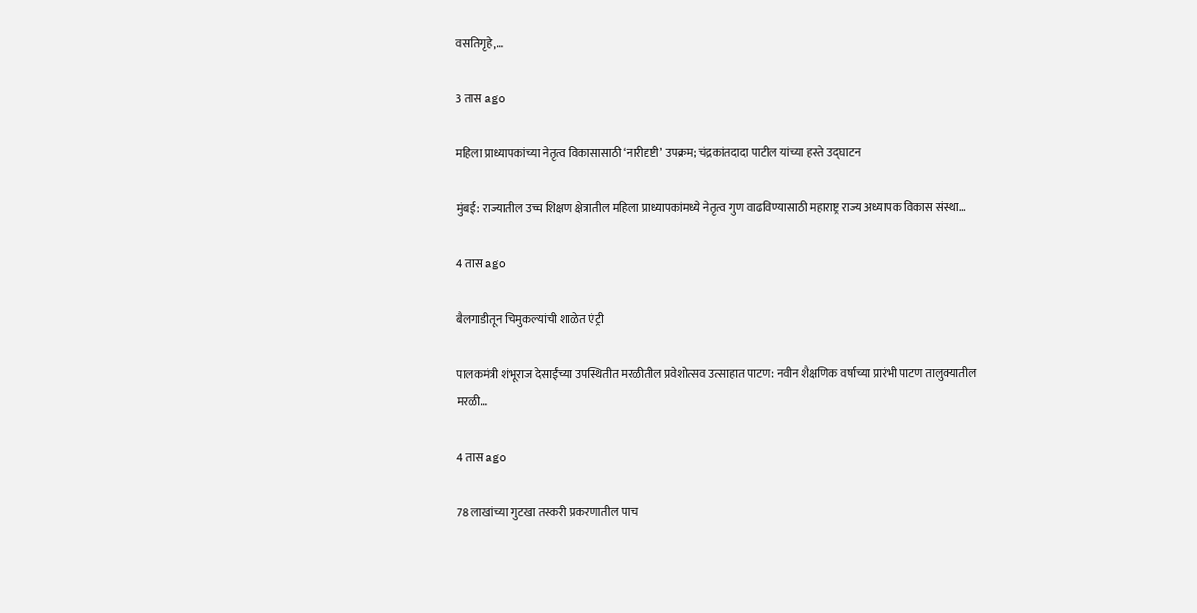वसतिगृहे,…

3 तास ago

महिला प्राध्यापकांच्या नेतृत्व विकासासाठी ‘नारीदृष्टी’ उपक्रम; चंद्रकांतदादा पाटील यांच्या हस्ते उद्घाटन

मुंबई: राज्यातील उच्च शिक्षण क्षेत्रातील महिला प्राध्यापकांमध्ये नेतृत्व गुण वाढविण्यासाठी महाराष्ट्र राज्य अध्यापक विकास संस्था…

4 तास ago

बैलगाडीतून चिमुकल्यांची शाळेत एंट्री

पालकमंत्री शंभूराज देसाईंच्या उपस्थितीत मरळीतील प्रवेशोत्सव उत्साहात पाटण: नवीन शैक्षणिक वर्षाच्या प्रारंभी पाटण तालुक्यातील मरळी…

4 तास ago

78 लाखांच्या गुटखा तस्करी प्रकरणातील पाच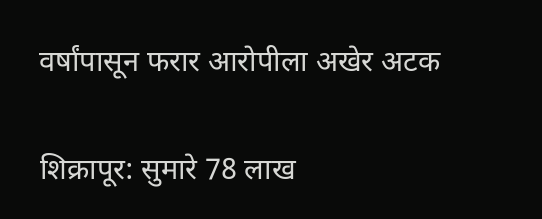वर्षांपासून फरार आरोपीला अखेर अटक

शिक्रापूर: सुमारे 78 लाख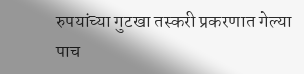रुपयांच्या गुटखा तस्करी प्रकरणात गेल्या पाच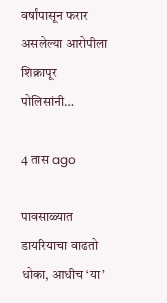वर्षांपासून फरार असलेल्या आरोपीला शिक्रापूर पोलिसांनी…

4 तास ago

पावसाळ्यात डायरियाचा वाढतो धोका, आधीच ‘या’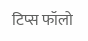टिप्स फॉलो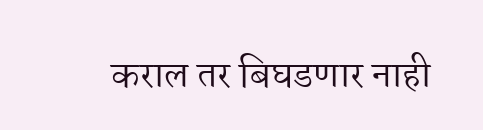कराल तर बिघडणार नाही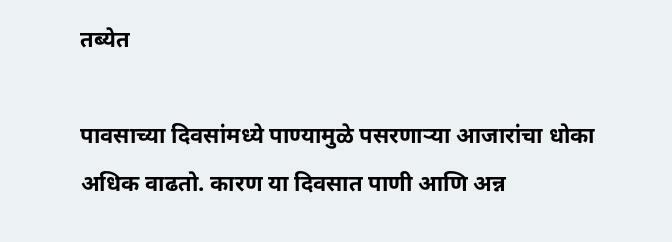तब्येत

पावसाच्या दिवसांमध्ये पाण्यामुळे पसरणाऱ्या आजारांचा धोका अधिक वाढतो. कारण या दिवसात पाणी आणि अन्न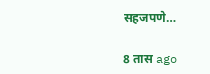सहजपणे…

8 तास ago